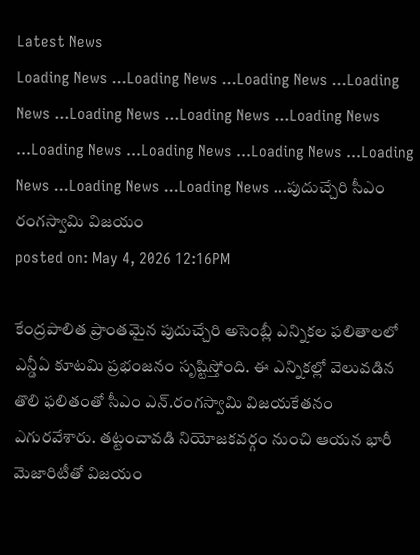Latest News
Loading News ...Loading News ...Loading News ...Loading News ...Loading News ...Loading News ...Loading News ...Loading News ...Loading News ...Loading News ...Loading News ...Loading News ...Loading News ...పుదుచ్చేరి సీఎం రంగస్వామి విజయం
posted on: May 4, 2026 12:16PM

కేంద్రపాలిత ప్రాంతమైన పుదుచ్చేరి అసెంబ్లీ ఎన్నికల ఫలితాలలో ఎన్డీఏ కూటమి ప్రభంజనం సృష్టిస్తోంది. ఈ ఎన్నికల్లో వెలువడిన తొలి ఫలితంతో సీఎం ఎన్.రంగస్వామి విజయకేతనం ఎగురవేశారు. తట్టంచావడి నియోజకవర్గం నుంచి ఆయన భారీ మెజారిటీతో విజయం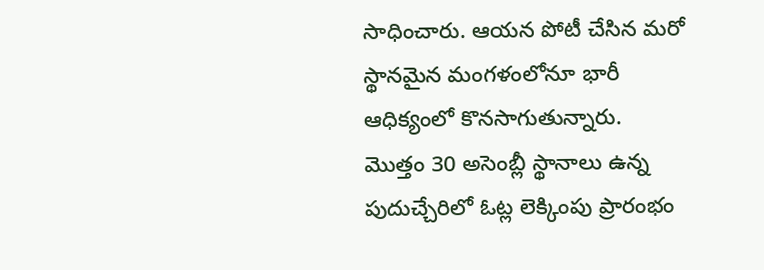సాధించారు. ఆయన పోటీ చేసిన మరో స్థానమైన మంగళంలోనూ భారీ ఆధిక్యంలో కొనసాగుతున్నారు.
మొత్తం 30 అసెంబ్లీ స్థానాలు ఉన్న పుదుచ్చేరిలో ఓట్ల లెక్కింపు ప్రారంభం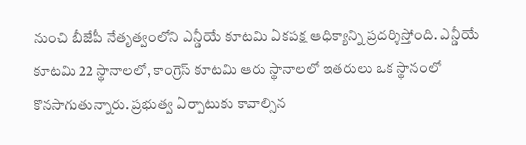నుంచి బీజేపీ నేతృత్వంలోని ఎన్డీయే కూటమి ఏకపక్ష ఆధిక్యాన్ని ప్రదర్శిస్తోంది. ఎన్డీయే కూటమి 22 స్థానాలలో, కాంగ్రెస్ కూటమి ఆరు స్థానాలలో ఇతరులు ఒక స్థానంలో కొనసాగుతున్నారు. ప్రభుత్వ ఏర్పాటుకు కావాల్సిన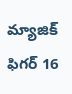మ్యాజిక్ ఫిగర్ 16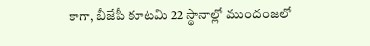కాగా, బీజేపీ కూటమి 22 స్థానాల్లో ముందంజలో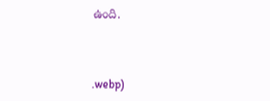ఉంది.



.webp)